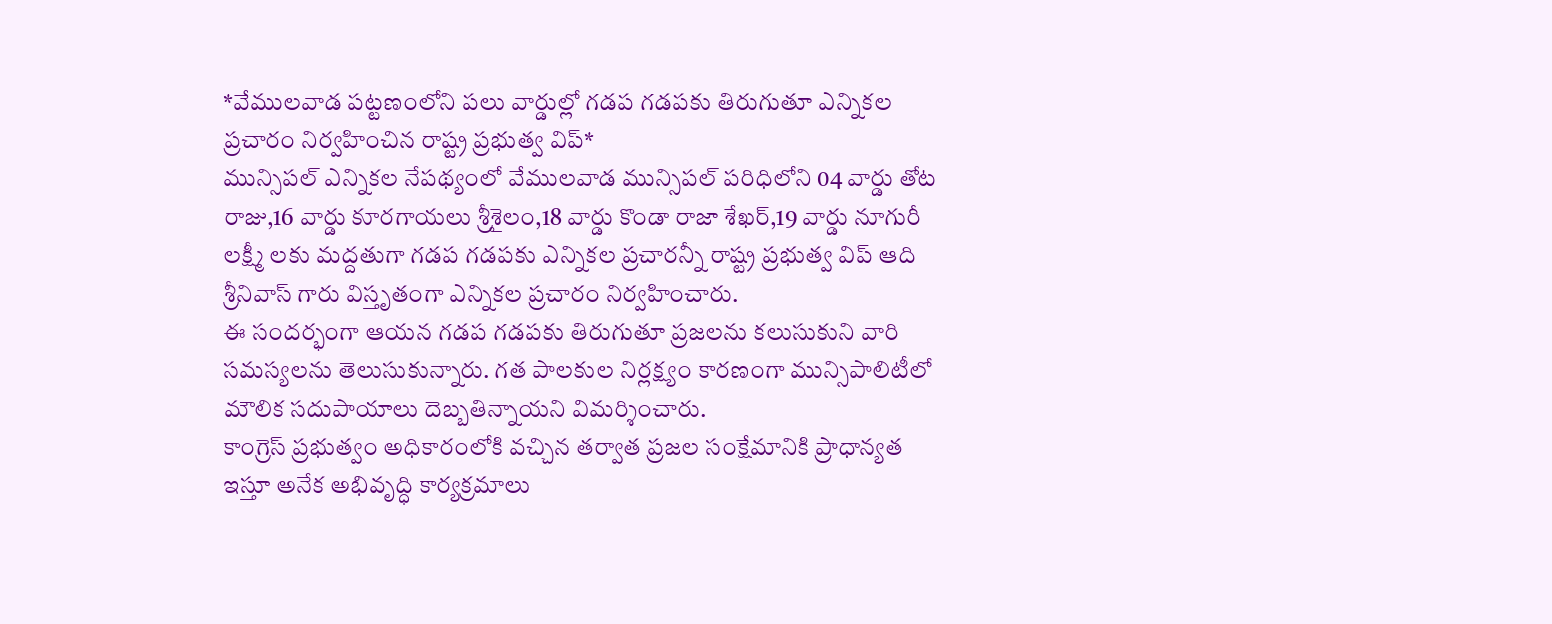*వేములవాడ పట్టణంలోని పలు వార్డుల్లో గడప గడపకు తిరుగుతూ ఎన్నికల ప్రచారం నిర్వహించిన రాష్ట్ర ప్రభుత్వ విప్*
మున్సిపల్ ఎన్నికల నేపథ్యంలో వేములవాడ మున్సిపల్ పరిధిలోని 04 వార్డు తోట రాజు,16 వార్డు కూరగాయలు శ్రీశైలం,18 వార్డు కొండా రాజా శేఖర్,19 వార్డు నూగురీ లక్ష్మీ లకు మద్దతుగా గడప గడపకు ఎన్నికల ప్రచారన్నీ రాష్ట్ర ప్రభుత్వ విప్ ఆది శ్రీనివాస్ గారు విస్తృతంగా ఎన్నికల ప్రచారం నిర్వహించారు.
ఈ సందర్భంగా ఆయన గడప గడపకు తిరుగుతూ ప్రజలను కలుసుకుని వారి సమస్యలను తెలుసుకున్నారు. గత పాలకుల నిర్లక్ష్యం కారణంగా మున్సిపాలిటీలో మౌలిక సదుపాయాలు దెబ్బతిన్నాయని విమర్శించారు.
కాంగ్రెస్ ప్రభుత్వం అధికారంలోకి వచ్చిన తర్వాత ప్రజల సంక్షేమానికి ప్రాధాన్యత ఇస్తూ అనేక అభివృద్ధి కార్యక్రమాలు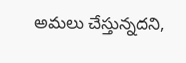అమలు చేస్తున్నదని,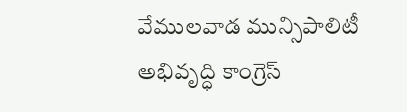వేములవాడ మున్సిపాలిటీ అభివృద్ధి కాంగ్రెస్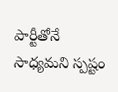పార్టీతోనే సాధ్యమని స్పష్టం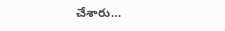చేశారు…